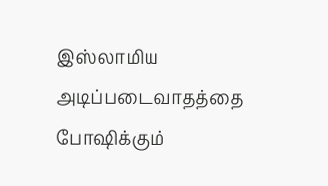இஸ்லாமிய அடிப்படைவாதத்தை போஷிக்கும்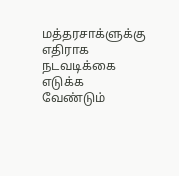மத்தரசாக்ளுக்கு எதிராக நடவடிக்கை எடுக்க வேண்டும்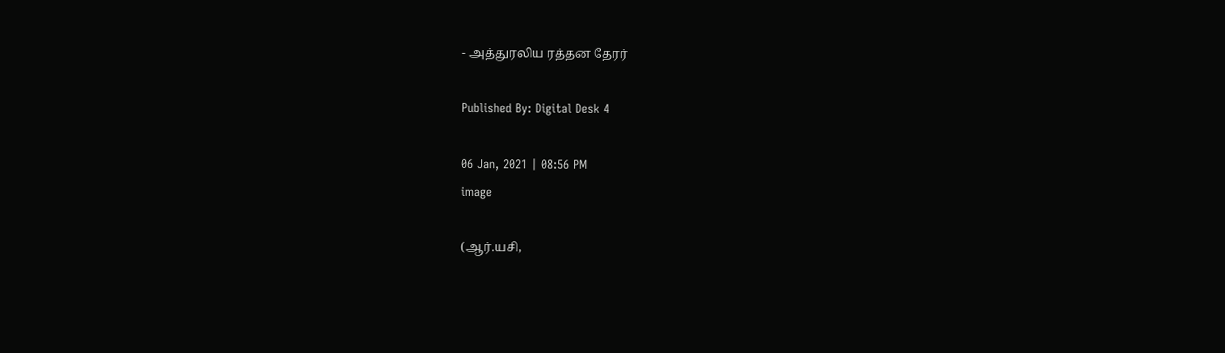- அத்துரலிய ரத்தன தேரர்

Published By: Digital Desk 4

06 Jan, 2021 | 08:56 PM
image

(ஆர்.யசி,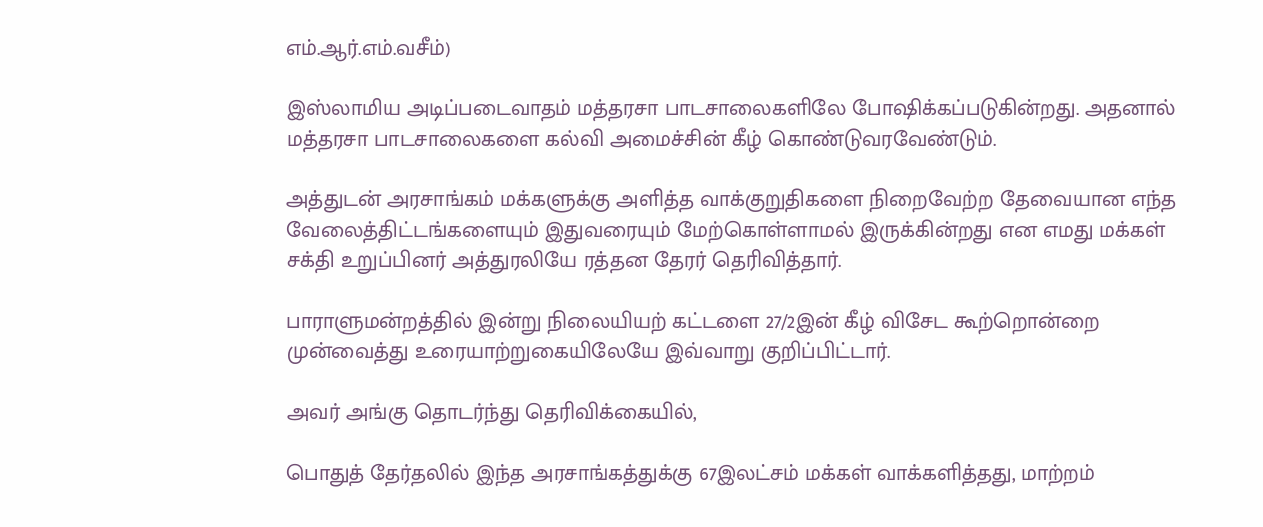எம்.ஆர்.எம்.வசீம்)

இஸ்லாமிய அடிப்படைவாதம் மத்தரசா பாடசாலைகளிலே போஷிக்கப்படுகின்றது. அதனால் மத்தரசா பாடசாலைகளை கல்வி அமைச்சின் கீழ் கொண்டுவரவேண்டும்.

அத்துடன் அரசாங்கம் மக்களுக்கு அளித்த வாக்குறுதிகளை நிறைவேற்ற தேவையான எந்த வேலைத்திட்டங்களையும் இதுவரையும் மேற்கொள்ளாமல் இருக்கின்றது என எமது மக்கள் சக்தி உறுப்பினர் அத்துரலியே ரத்தன தேரர் தெரிவித்தார்.

பாராளுமன்றத்தில் இன்று நிலையியற் கட்டளை 27/2இன் கீழ் விசேட கூற்றொன்றை முன்வைத்து உரையாற்றுகையிலேயே இவ்வாறு குறிப்பிட்டார்.

அவர் அங்கு தொடர்ந்து தெரிவிக்கையில்,

பொதுத் தேர்தலில் இந்த அரசாங்கத்துக்கு 67இலட்சம் மக்கள் வாக்களித்தது, மாற்றம்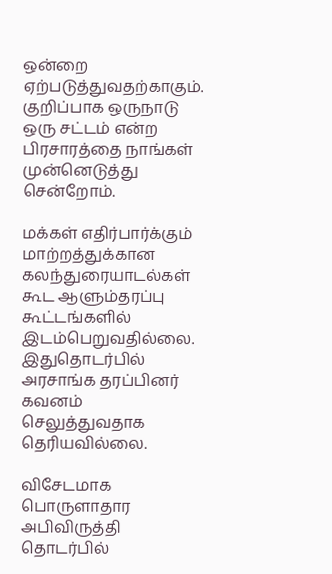ஒன்றை ஏற்படுத்துவதற்காகும். குறிப்பாக ஒருநாடு ஒரு சட்டம் என்ற பிரசாரத்தை நாங்கள் முன்னெடுத்து சென்றோம்.

மக்கள் எதிர்பார்க்கும் மாற்றத்துக்கான கலந்துரையாடல்கள் கூட ஆளும்தரப்பு கூட்டங்களில் இடம்பெறுவதில்லை.  இதுதொடர்பில் அரசாங்க தரப்பினர் கவனம் செலுத்துவதாக தெரியவில்லை.

விசேடமாக பொருளாதார அபிவிருத்தி தொடர்பில்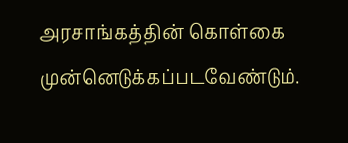அரசாங்கத்தின் கொள்கை முன்னெடுக்கப்படவேண்டும்.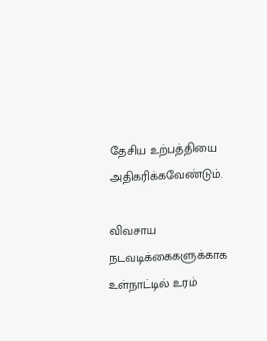தேசிய உற்பத்தியை அதிகரிக்கவேண்டும்.

விவசாய நடவடிக்கைகளுக்காக உள்நாட்டில் உரம்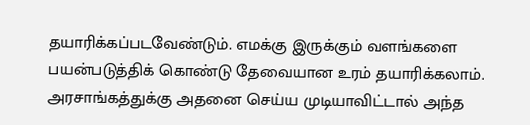தயாரிக்கப்படவேண்டும். எமக்கு இருக்கும் வளங்களை பயன்படுத்திக் கொண்டு தேவையான உரம் தயாரிக்கலாம். அரசாங்கத்துக்கு அதனை செய்ய முடியாவிட்டால் அந்த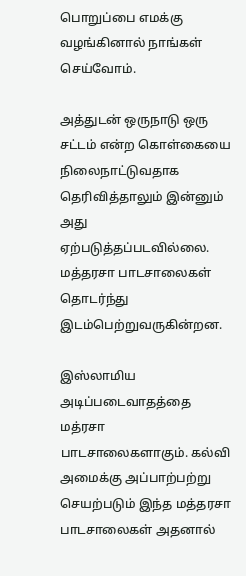பொறுப்பை எமக்கு வழங்கினால் நாங்கள் செய்வோம்.

அத்துடன் ஒருநாடு ஒரு சட்டம் என்ற கொள்கையை நிலைநாட்டுவதாக தெரிவித்தாலும் இன்னும் அது ஏற்படுத்தப்படவில்லை. மத்தரசா பாடசாலைகள் தொடர்ந்து இடம்பெற்றுவருகின்றன.

இஸ்லாமிய அடிப்படைவாதத்தை மத்ரசா பாடசாலைகளாகும். கல்வி அமைக்கு அப்பாற்பற்று செயற்படும் இந்த மத்தரசா பாடசாலைகள் அதனால்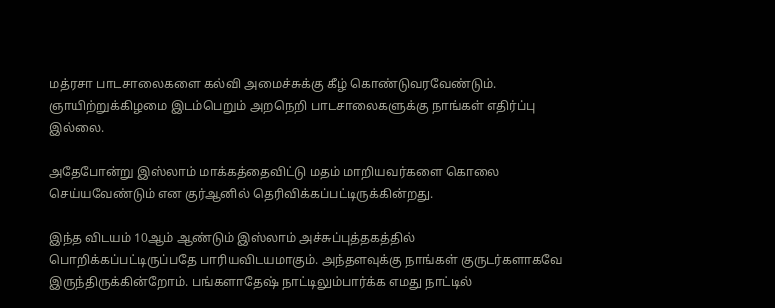மத்ரசா பாடசாலைகளை கல்வி அமைச்சுக்கு கீழ் கொண்டுவரவேண்டும். ஞாயிற்றுக்கிழமை இடம்பெறும் அறநெறி பாடசாலைகளுக்கு நாங்கள் எதிர்ப்பு இல்லை.

அதேபோன்று இஸ்லாம் மாக்கத்தைவிட்டு மதம் மாறியவர்களை கொலை செய்யவேண்டும் என குர்ஆனில் தெரிவிக்கப்பட்டிருக்கின்றது.

இந்த விடயம் 10ஆம் ஆண்டும் இஸ்லாம் அச்சுப்புத்தகத்தில் பொறிக்கப்பட்டிருப்பதே பாரியவிடயமாகும். அந்தளவுக்கு நாங்கள் குருடர்களாகவே இருந்திருக்கின்றோம். பங்களாதேஷ் நாட்டிலும்பார்க்க எமது நாட்டில்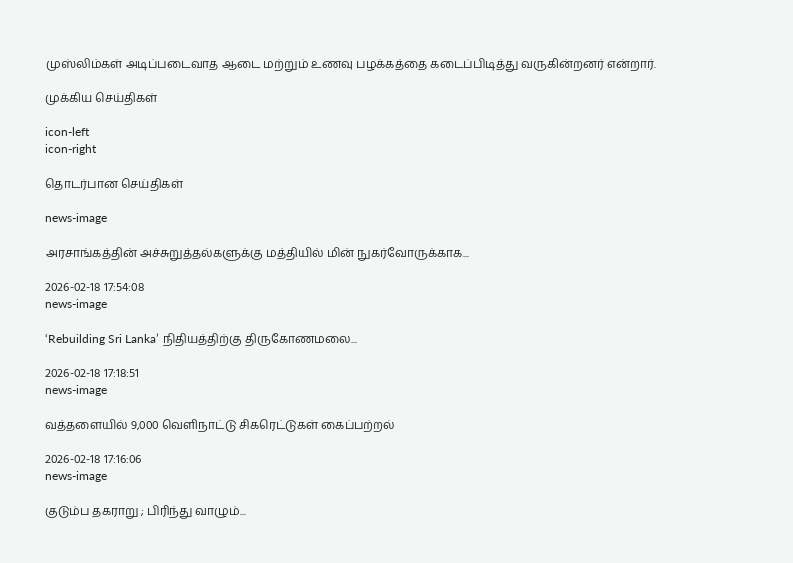முஸ்லிம்கள் அடிப்படைவாத ஆடை மற்றும் உணவு பழக்கத்தை கடைப்பிடித்து வருகின்றனர் என்றார்.

முக்கிய செய்திகள்

icon-left
icon-right

தொடர்பான செய்திகள்

news-image

அரசாங்கத்தின் அச்சுறுத்தல்களுக்கு மத்தியில் மின் நுகர்வோருக்காக...

2026-02-18 17:54:08
news-image

‘Rebuilding Sri Lanka’ நிதியத்திற்கு திருகோணமலை...

2026-02-18 17:18:51
news-image

வத்தளையில் 9,000 வெளிநாட்டு சிகரெட்டுகள் கைப்பற்றல்

2026-02-18 17:16:06
news-image

குடும்ப தகராறு ; பிரிந்து வாழும்...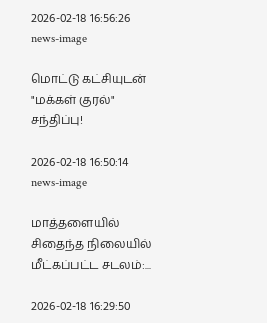2026-02-18 16:56:26
news-image

மொட்டு கட்சியுடன் "மக்கள் குரல்" சந்திப்பு!

2026-02-18 16:50:14
news-image

மாத்தளையில் சிதைந்த நிலையில் மீட்கப்பட்ட சடலம்:...

2026-02-18 16:29:50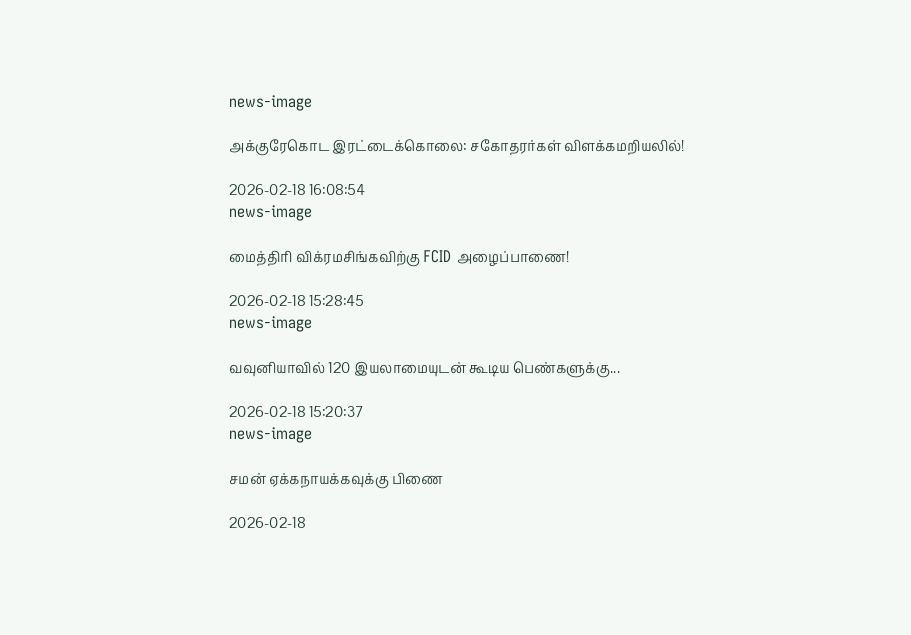news-image

அக்குரேகொட இரட்டைக்கொலை: சகோதரர்கள் விளக்கமறியலில்!

2026-02-18 16:08:54
news-image

மைத்திரி விக்ரமசிங்கவிற்கு FCID அழைப்பாணை!

2026-02-18 15:28:45
news-image

வவுனியாவில் 120 இயலாமையுடன் கூடிய பெண்களுக்கு...

2026-02-18 15:20:37
news-image

சமன் ஏக்கநாயக்கவுக்கு பிணை

2026-02-18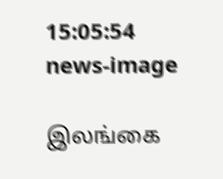15:05:54
news-image

இலங்கை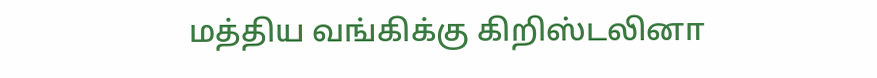மத்திய வங்கிக்கு கிறிஸ்டலினா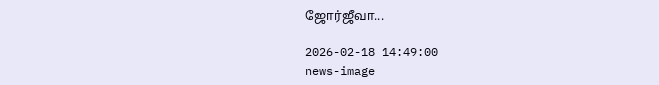ஜோர்ஜீவா...

2026-02-18 14:49:00
news-image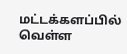மட்டக்களப்பில் வெள்ள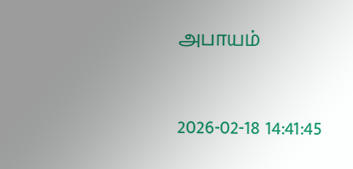அபாயம்

2026-02-18 14:41:45